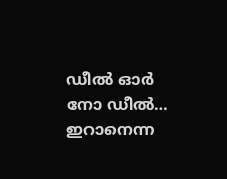ഡീൽ ഓർ നോ ഡീൽ… ഇറാനെന്ന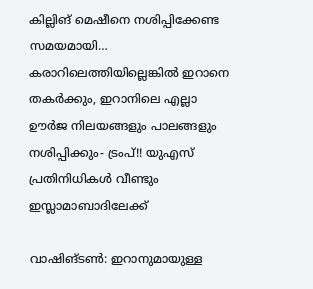കില്ലിങ് മെഷീനെ നശിപ്പിക്കേണ്ട സമയമായി… കരാറിലെത്തിയില്ലെങ്കിൽ ഇറാനെ തകർക്കും, ഇറാനിലെ എല്ലാ ഊർജ നിലയങ്ങളും പാലങ്ങളും നശിപ്പിക്കും- ട്രംപ്!! യുഎസ് പ്രതിനിധികൾ വീണ്ടും ഇസ്ലാമാബാദിലേക്ക്

വാഷിങ്ടൺ: ഇറാനുമായുള്ള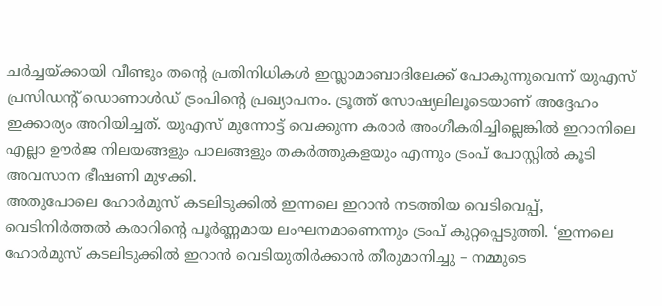ചർച്ചയ്ക്കായി വീണ്ടും തന്റെ പ്രതിനിധികൾ ഇസ്ലാമാബാദിലേക്ക് പോകുന്നുവെന്ന് യുഎസ് പ്രസിഡന്റ് ഡൊണാൾഡ് ട്രംപിന്റെ പ്രഖ്യാപനം. ട്രൂത്ത് സോഷ്യലിലൂടെയാണ് അദ്ദേഹം ഇക്കാര്യം അറിയിച്ചത്. യുഎസ് മുന്നോട്ട് വെക്കുന്ന കരാർ അംഗീകരിച്ചില്ലെങ്കിൽ ഇറാനിലെ എല്ലാ ഊർജ നിലയങ്ങളും പാലങ്ങളും തകർത്തുകളയും എന്നും ട്രംപ് പോസ്റ്റിൽ കൂടി അവസാന ഭീഷണി മുഴക്കി.
അതുപോലെ ഹോർമുസ് കടലിടുക്കിൽ ഇന്നലെ ഇറാൻ നടത്തിയ വെടിവെപ്പ്, വെടിനിർത്തൽ കരാറിന്റെ പൂർണ്ണമായ ലംഘനമാണെന്നും ട്രംപ് കുറ്റപ്പെടുത്തി. ‘ഇന്നലെ ഹോർമുസ് കടലിടുക്കിൽ ഇറാൻ വെടിയുതിർക്കാൻ തീരുമാനിച്ചു – നമ്മുടെ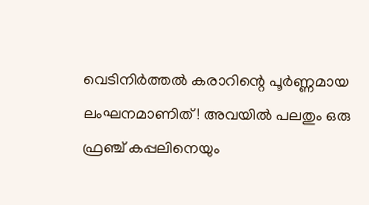വെടിനിർത്തൽ കരാറിന്റെ പൂർണ്ണമായ ലംഘനമാണിത്! അവയിൽ പലതും ഒരു ഫ്രഞ്ച് കപ്പലിനെയും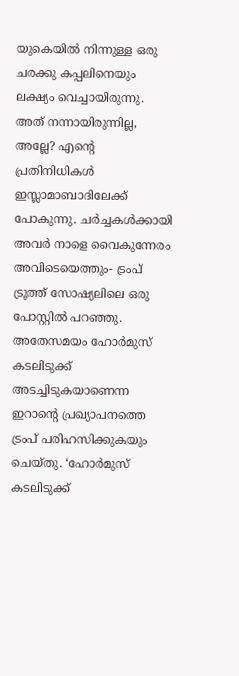യുകെയിൽ നിന്നുള്ള ഒരു ചരക്കു കപ്പലിനെയും ലക്ഷ്യം വെച്ചായിരുന്നു. അത് നന്നായിരുന്നില്ല, അല്ലേ? എന്റെ പ്രതിനിധികൾ ഇസ്ലാമാബാദിലേക്ക് പോകുന്നു. ചർച്ചകൾക്കായി അവർ നാളെ വൈകുന്നേരം അവിടെയെത്തും- ട്രംപ് ട്രൂത്ത് സോഷ്യലിലെ ഒരു പോസ്റ്റിൽ പറഞ്ഞു.
അതേസമയം ഹോർമുസ് കടലിടുക്ക് അടച്ചിടുകയാണെന്ന ഇറാന്റെ പ്രഖ്യാപനത്തെ ട്രംപ് പരിഹസിക്കുകയും ചെയ്തു. ‘ഹോർമുസ് കടലിടുക്ക്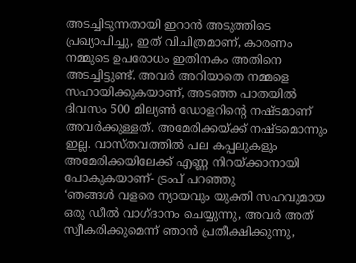അടച്ചിടുന്നതായി ഇറാൻ അടുത്തിടെ പ്രഖ്യാപിച്ചു, ഇത് വിചിത്രമാണ്, കാരണം നമ്മുടെ ഉപരോധം ഇതിനകം അതിനെ അടച്ചിട്ടുണ്ട്. അവർ അറിയാതെ നമ്മളെ സഹായിക്കുകയാണ്, അടഞ്ഞ പാതയിൽ ദിവസം 500 മില്യൺ ഡോളറിന്റെ നഷ്ടമാണ് അവർക്കുള്ളത്. അമേരിക്കയ്ക്ക് നഷ്ടമൊന്നും ഇല്ല. വാസ്തവത്തിൽ പല കപ്പലുകളും അമേരിക്കയിലേക്ക് എണ്ണ നിറയ്ക്കാനായി പോകുകയാണ്- ട്രംപ് പറഞ്ഞു
‘ഞങ്ങൾ വളരെ ന്യായവും യുക്തി സഹവുമായ ഒരു ഡീൽ വാഗ്ദാനം ചെയ്യുന്നു, അവർ അത് സ്വീകരിക്കുമെന്ന് ഞാൻ പ്രതീക്ഷിക്കുന്നു,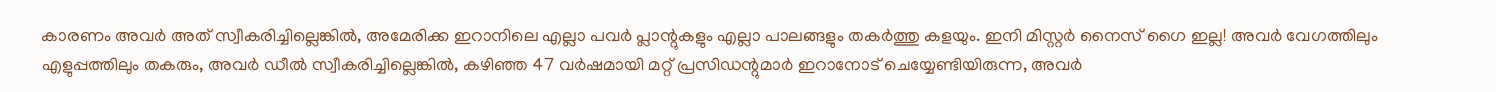കാരണം അവർ അത് സ്വീകരിച്ചില്ലെങ്കിൽ, അമേരിക്ക ഇറാനിലെ എല്ലാ പവർ പ്ലാന്റുകളും എല്ലാ പാലങ്ങളും തകർത്തു കളയും. ഇനി മിസ്റ്റർ നൈസ് ഗൈ ഇല്ല! അവർ വേഗത്തിലും എളുപ്പത്തിലും തകരും, അവർ ഡീൽ സ്വീകരിച്ചില്ലെങ്കിൽ, കഴിഞ്ഞ 47 വർഷമായി മറ്റ് പ്രസിഡന്റുമാർ ഇറാനോട് ചെയ്യേണ്ടിയിരുന്ന, അവർ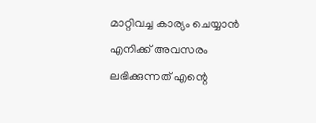മാറ്റിവച്ച കാര്യം ചെയ്യാൻ എനിക്ക് അവസരം ലഭിക്കുന്നത് എന്റെ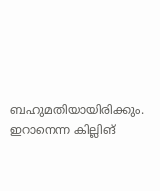ബഹുമതിയായിരിക്കും. ഇറാനെന്ന കില്ലിങ്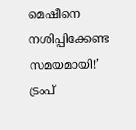മെഷീനെ നശിപ്പിക്കേണ്ട സമയമായി!’ ട്രംപ്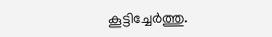കൂട്ടിച്ചേർത്തു.